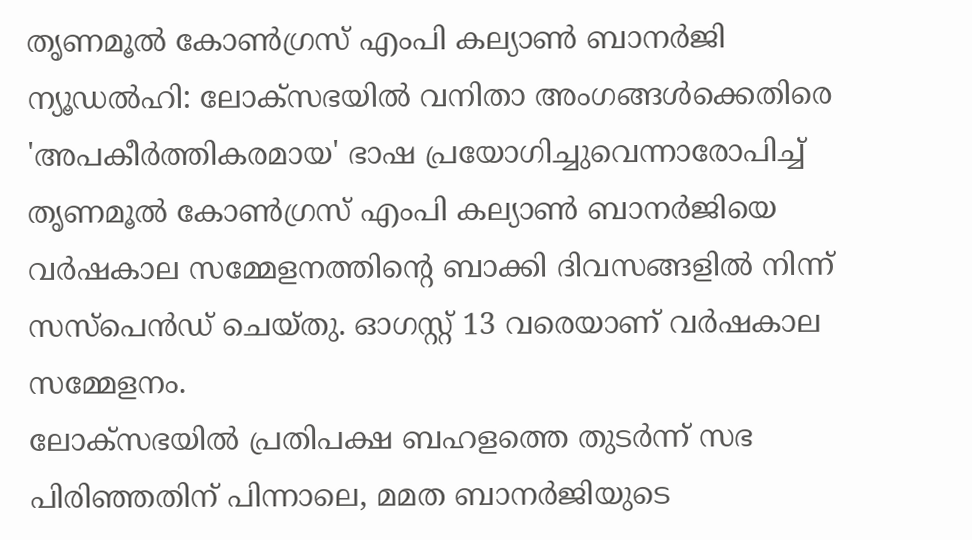തൃണമൂൽ കോൺഗ്രസ് എംപി കല്യാൺ ബാനർജി
ന്യൂഡൽഹി: ലോക്സഭയിൽ വനിതാ അംഗങ്ങൾക്കെതിരെ 'അപകീർത്തികരമായ' ഭാഷ പ്രയോഗിച്ചുവെന്നാരോപിച്ച് തൃണമൂൽ കോൺഗ്രസ് എംപി കല്യാൺ ബാനർജിയെ വർഷകാല സമ്മേളനത്തിന്റെ ബാക്കി ദിവസങ്ങളിൽ നിന്ന് സസ്പെൻഡ് ചെയ്തു. ഓഗസ്റ്റ് 13 വരെയാണ് വർഷകാല സമ്മേളനം.
ലോക്സഭയിൽ പ്രതിപക്ഷ ബഹളത്തെ തുടർന്ന് സഭ പിരിഞ്ഞതിന് പിന്നാലെ, മമത ബാനർജിയുടെ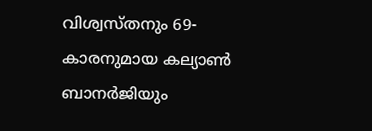വിശ്വസ്തനും 69-കാരനുമായ കല്യാൺ ബാനർജിയും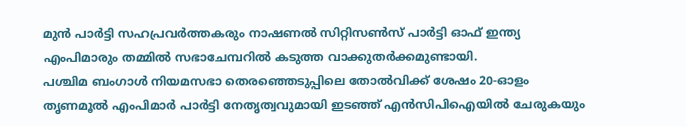മുൻ പാർട്ടി സഹപ്രവർത്തകരും നാഷണൽ സിറ്റിസൺസ് പാർട്ടി ഓഫ് ഇന്ത്യ എംപിമാരും തമ്മിൽ സഭാചേമ്പറിൽ കടുത്ത വാക്കുതർക്കമുണ്ടായി.
പശ്ചിമ ബംഗാൾ നിയമസഭാ തെരഞ്ഞെടുപ്പിലെ തോൽവിക്ക് ശേഷം 20-ഓളം തൃണമൂൽ എംപിമാർ പാർട്ടി നേതൃത്വവുമായി ഇടഞ്ഞ് എൻസിപിഐയിൽ ചേരുകയും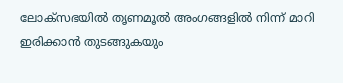ലോക്സഭയിൽ തൃണമൂൽ അംഗങ്ങളിൽ നിന്ന് മാറി ഇരിക്കാൻ തുടങ്ങുകയും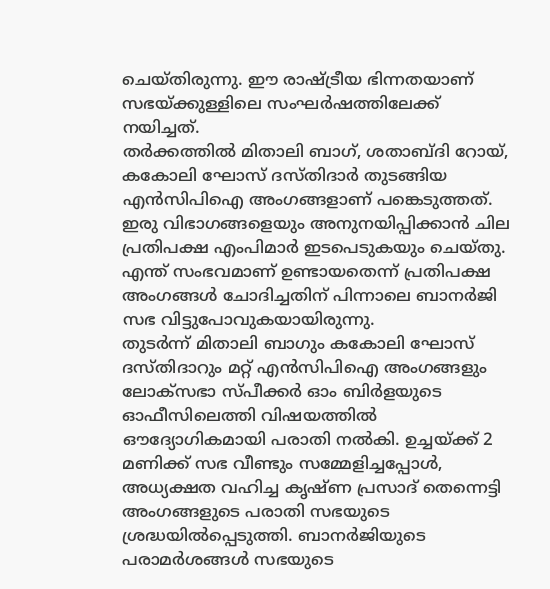ചെയ്തിരുന്നു. ഈ രാഷ്ട്രീയ ഭിന്നതയാണ് സഭയ്ക്കുള്ളിലെ സംഘർഷത്തിലേക്ക് നയിച്ചത്.
തർക്കത്തിൽ മിതാലി ബാഗ്, ശതാബ്ദി റോയ്, കകോലി ഘോസ് ദസ്തിദാർ തുടങ്ങിയ എൻസിപിഐ അംഗങ്ങളാണ് പങ്കെടുത്തത്. ഇരു വിഭാഗങ്ങളെയും അനുനയിപ്പിക്കാൻ ചില പ്രതിപക്ഷ എംപിമാർ ഇടപെടുകയും ചെയ്തു. എന്ത് സംഭവമാണ് ഉണ്ടായതെന്ന് പ്രതിപക്ഷ അംഗങ്ങൾ ചോദിച്ചതിന് പിന്നാലെ ബാനർജി സഭ വിട്ടുപോവുകയായിരുന്നു.
തുടർന്ന് മിതാലി ബാഗും കകോലി ഘോസ് ദസ്തിദാറും മറ്റ് എൻസിപിഐ അംഗങ്ങളും ലോക്സഭാ സ്പീക്കർ ഓം ബിർളയുടെ ഓഫീസിലെത്തി വിഷയത്തിൽ ഔദ്യോഗികമായി പരാതി നൽകി. ഉച്ചയ്ക്ക് 2 മണിക്ക് സഭ വീണ്ടും സമ്മേളിച്ചപ്പോൾ, അധ്യക്ഷത വഹിച്ച കൃഷ്ണ പ്രസാദ് തെന്നെട്ടി അംഗങ്ങളുടെ പരാതി സഭയുടെ ശ്രദ്ധയിൽപ്പെടുത്തി. ബാനർജിയുടെ പരാമർശങ്ങൾ സഭയുടെ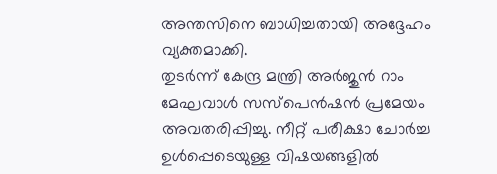അന്തസിനെ ബാധിച്ചതായി അദ്ദേഹം വ്യക്തമാക്കി.
തുടർന്ന് കേന്ദ്ര മന്ത്രി അർജുൻ റാം മേഘവാൾ സസ്പെൻഷൻ പ്രമേയം അവതരിപ്പിച്ചു. നീറ്റ് പരീക്ഷാ ചോർച്ച ഉൾപ്പെടെയുള്ള വിഷയങ്ങളിൽ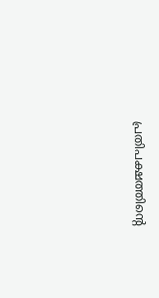പ്രതിപക്ഷത്തിന്റെ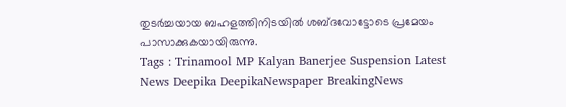തുടർച്ചയായ ബഹളത്തിനിടയിൽ ശബ്ദവോട്ടോടെ പ്രമേയം പാസാക്കുകയായിരുന്നു.
Tags : Trinamool MP Kalyan Banerjee Suspension Latest News Deepika DeepikaNewspaper BreakingNews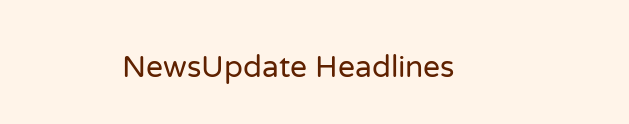NewsUpdate Headlines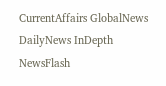CurrentAffairs GlobalNews DailyNews InDepth NewsFlash